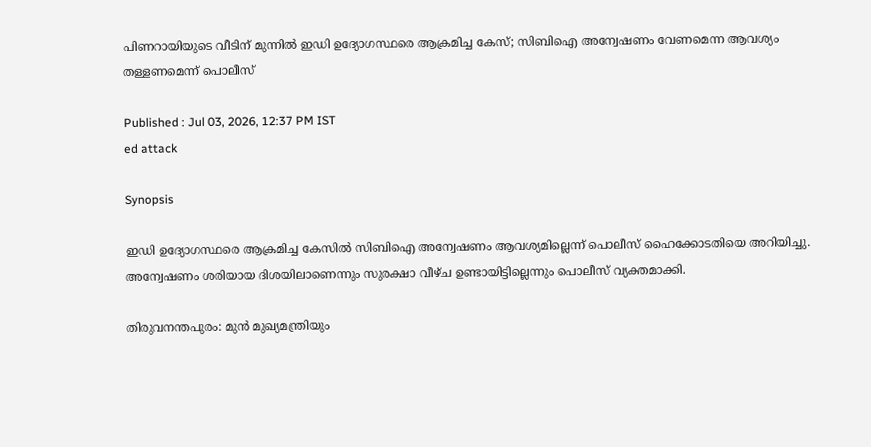പിണറായിയുടെ വീടിന് മുന്നില്‍ ഇഡി ഉദ്യോഗസ്ഥരെ ആക്രമിച്ച കേസ്; സിബിഐ അന്വേഷണം വേണമെന്ന ആവശ്യം തള്ളണമെന്ന് പൊലീസ്

Published : Jul 03, 2026, 12:37 PM IST
ed attack

Synopsis

ഇഡി ഉദ്യോഗസ്ഥരെ ആക്രമിച്ച കേസിൽ സിബിഐ അന്വേഷണം ആവശ്യമില്ലെന്ന് പൊലീസ് ഹൈക്കോടതിയെ അറിയിച്ചു. അന്വേഷണം ശരിയായ ദിശയിലാണെന്നും സുരക്ഷാ വീഴ്ച ഉണ്ടായിട്ടില്ലെന്നും പൊലീസ് വ്യക്തമാക്കി.

തിരുവനന്തപുരം: മുന്‍ മുഖ്യമന്ത്രിയും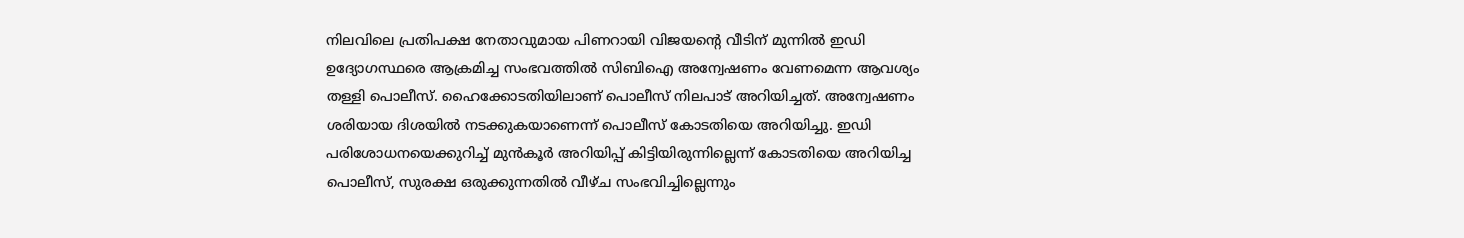നിലവിലെ പ്രതിപക്ഷ നേതാവുമായ പിണറായി വിജയന്റെ വീടിന് മുന്നിൽ ഇഡി ഉദ്യോഗസ്ഥരെ ആക്രമിച്ച സംഭവത്തില്‍ സിബിഐ അന്വേഷണം വേണമെന്ന ആവശ്യം തള്ളി പൊലീസ്. ഹൈക്കോടതിയിലാണ് പൊലീസ് നിലപാട് അറിയിച്ചത്. അന്വേഷണം ശരിയായ ദിശയിൽ നടക്കുകയാണെന്ന് പൊലീസ് കോടതിയെ അറിയിച്ചു. ഇഡി പരിശോധനയെക്കുറിച്ച് മുൻകൂർ അറിയിപ്പ് കിട്ടിയിരുന്നില്ലെന്ന് കോടതിയെ അറിയിച്ച പൊലീസ്, സുരക്ഷ ഒരുക്കുന്നതിൽ വീഴ്ച സംഭവിച്ചില്ലെന്നും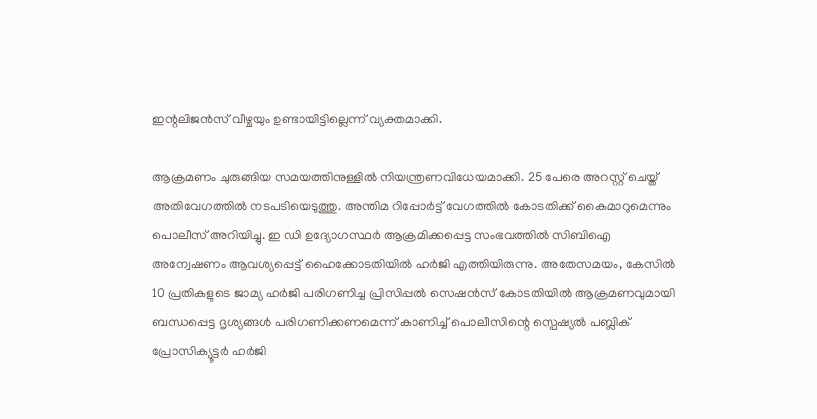ഇന്റലിജൻസ് വീഴ്ചയും ഉണ്ടായിട്ടില്ലെന്ന് വ്യക്തമാക്കി.

ആക്രമണം ചുരുങ്ങിയ സമയത്തിനുള്ളിൽ നിയന്ത്രണവിധേയമാക്കി. 25 പേരെ അറസ്റ്റ് ചെയ്ത് അതിവേഗത്തിൽ നടപടിയെടുത്തു. അന്തിമ റിപ്പോർട്ട് വേഗത്തിൽ കോടതിക്ക് കൈമാറുമെന്നും പൊലീസ് അറിയിച്ചു. ഇ ഡി ഉദ്യോഗസ്ഥർ ആക്രമിക്കപ്പെട്ട സംഭവത്തിൽ സിബിഐ അന്വേഷണം ആവശ്യപ്പെട്ട് ഹൈക്കോടതിയിൽ ഹർജി എത്തിയിരുന്നു. അതേസമയം, കേസില്‍ 10 പ്രതികളുടെ ജാമ്യ ഹർജി പരിഗണിച്ച പ്രിസിപ്പൽ സെഷൻസ് കോടതിയിൽ ആക്രമണവുമായി ബന്ധപ്പെട്ട ദൃശ്യങ്ങൾ പരിഗണിക്കണമെന്ന് കാണിച്ച് പൊലീസിന്റെ സ്പെഷ്യൽ പബ്ലിക് പ്രോസിക്യൂട്ടർ ഹർജി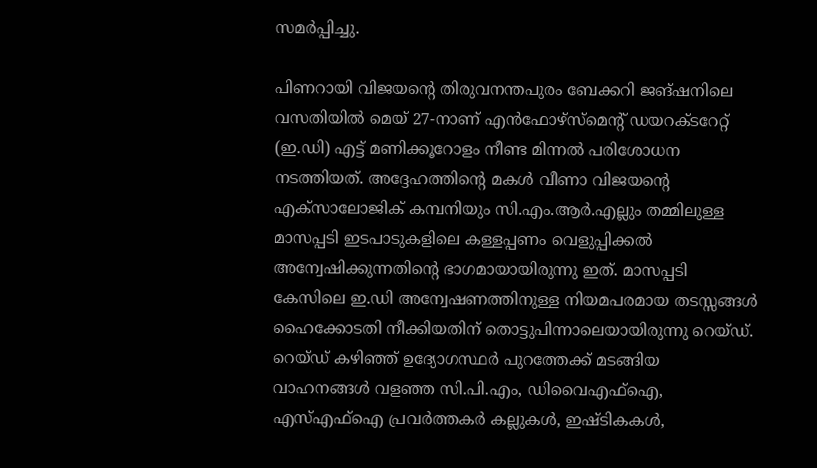സമർപ്പിച്ചു.

പിണറായി വിജയന്റെ തിരുവനന്തപുരം ബേക്കറി ജങ്ഷനിലെ വസതിയിൽ മെയ് 27-നാണ് എൻഫോഴ്‌സ്‌മെന്റ് ഡയറക്ടറേറ്റ് (ഇ.ഡി) എട്ട് മണിക്കൂറോളം നീണ്ട മിന്നൽ പരിശോധന നടത്തിയത്. അദ്ദേഹത്തിന്റെ മകൾ വീണാ വിജയന്റെ എക്സാലോജിക് കമ്പനിയും സി.എം.ആർ.എല്ലും തമ്മിലുള്ള മാസപ്പടി ഇടപാടുകളിലെ കള്ളപ്പണം വെളുപ്പിക്കൽ അന്വേഷിക്കുന്നതിന്റെ ഭാഗമായായിരുന്നു ഇത്. മാസപ്പടി കേസിലെ ഇ.ഡി അന്വേഷണത്തിനുള്ള നിയമപരമായ തടസ്സങ്ങൾ ഹൈക്കോടതി നീക്കിയതിന് തൊട്ടുപിന്നാലെയായിരുന്നു റെയ്ഡ്. റെയ്ഡ് കഴിഞ്ഞ് ഉദ്യോഗസ്ഥർ പുറത്തേക്ക് മടങ്ങിയ വാഹനങ്ങൾ വളഞ്ഞ സി.പി.എം, ഡിവൈഎഫ്ഐ, എസ്എഫ്ഐ പ്രവർത്തകർ കല്ലുകൾ, ഇഷ്ടികകൾ,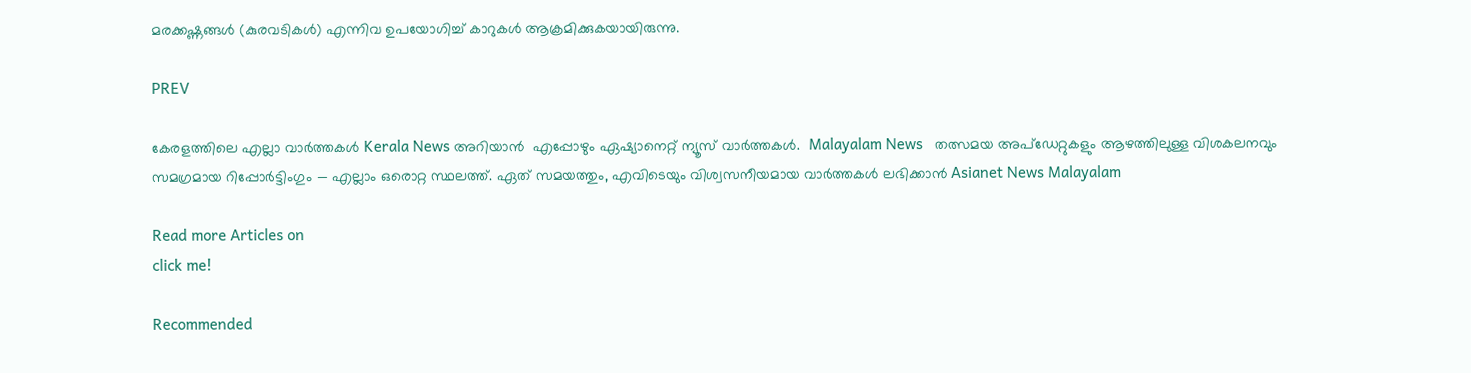മരക്കഷ്ണങ്ങൾ (കുരവടികൾ) എന്നിവ ഉപയോഗിച്ച് കാറുകൾ ആക്രമിക്കുകയായിരുന്നു.

PREV

കേരളത്തിലെ എല്ലാ വാർത്തകൾ Kerala News അറിയാൻ  എപ്പോഴും ഏഷ്യാനെറ്റ് ന്യൂസ് വാർത്തകൾ.  Malayalam News   തത്സമയ അപ്‌ഡേറ്റുകളും ആഴത്തിലുള്ള വിശകലനവും സമഗ്രമായ റിപ്പോർട്ടിംഗും — എല്ലാം ഒരൊറ്റ സ്ഥലത്ത്. ഏത് സമയത്തും, എവിടെയും വിശ്വസനീയമായ വാർത്തകൾ ലഭിക്കാൻ Asianet News Malayalam

Read more Articles on
click me!

Recommended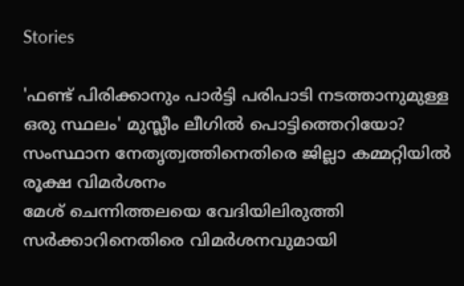Stories

'ഫണ്ട് പിരിക്കാനും പാർട്ടി പരിപാടി നടത്താനുമുള്ള ഒരു സ്ഥലം' മുസ്ലീം ലീഗിൽ പൊട്ടിത്തെറിയോ? സംസ്ഥാന നേതൃത്വത്തിനെതിരെ ജില്ലാ കമ്മറ്റിയിൽ രൂക്ഷ വിമർശനം
മേശ് ചെന്നിത്തലയെ വേദിയിലിരുത്തി സർക്കാറിനെതിരെ വിമർശനവുമായി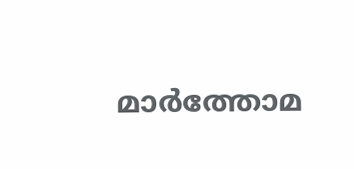മാർത്തോമ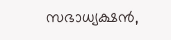സഭാധ്യക്ഷൻ,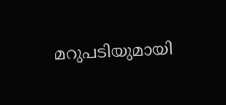മറുപടിയുമായി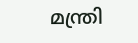മന്ത്രി